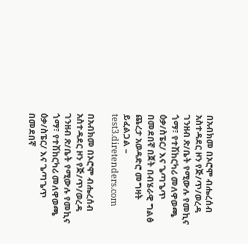በአብክመ በኦሮሞ ብሔረሰብ አስተዳደር ዞን የጅ/ጥ/ወረዳ ገንዘብ ጽ/ቤት የሚውሉ የመኪና ጎማ፣ የተሽከርካሪ መለዋወጫ ዕቃ/ስፔር/ እና ጌጣጌጥ በመደበኛ በጀት በብሄራዊ ግልፅ ጨረታ አወዳድሮ መግዛት ይፈልጋል – test3.diretenders.com

በአብክመ በኦሮሞ ብሔረሰብ አስተዳደር ዞን የጅ/ጥ/ወረዳ ገንዘብ ጽ/ቤት የሚውሉ የመኪና ጎማ፣ የተሽከርካሪ መለዋወጫ ዕቃ/ስፔር/ እና ጌጣጌጥ በመደበኛ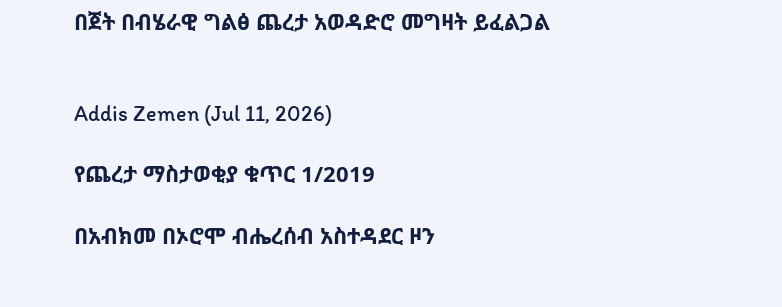በጀት በብሄራዊ ግልፅ ጨረታ አወዳድሮ መግዛት ይፈልጋል


Addis Zemen (Jul 11, 2026)

የጨረታ ማስታወቂያ ቁጥር 1/2019

በአብክመ በኦሮሞ ብሔረሰብ አስተዳደር ዞን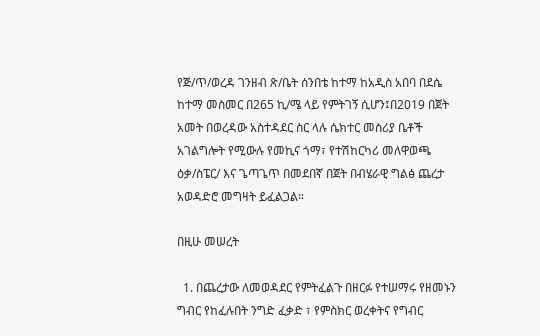የጅ/ጥ/ወረዳ ገንዘብ ጽ/ቤት ሰንበቴ ከተማ ከአዲስ አበባ በደሴ ከተማ መስመር በ265 ኪ/ሜ ላይ የምትገኝ ሲሆን፤በ2019 በጀት አመት በወረዳው አስተዳደር ስር ላሉ ሴክተር መስሪያ ቤቶች አገልግሎት የሚውሉ የመኪና ጎማ፣ የተሽከርካሪ መለዋወጫ ዕቃ/ስፔር/ እና ጌጣጌጥ በመደበኛ በጀት በብሄራዊ ግልፅ ጨረታ አወዳድሮ መግዛት ይፈልጋል።

በዚሁ መሠረት

  1. በጨረታው ለመወዳደር የምትፈልጉ በዘርፉ የተሠማሩ የዘመኑን ግብር የከፈሉበት ንግድ ፈቃድ ፣ የምስክር ወረቀትና የግብር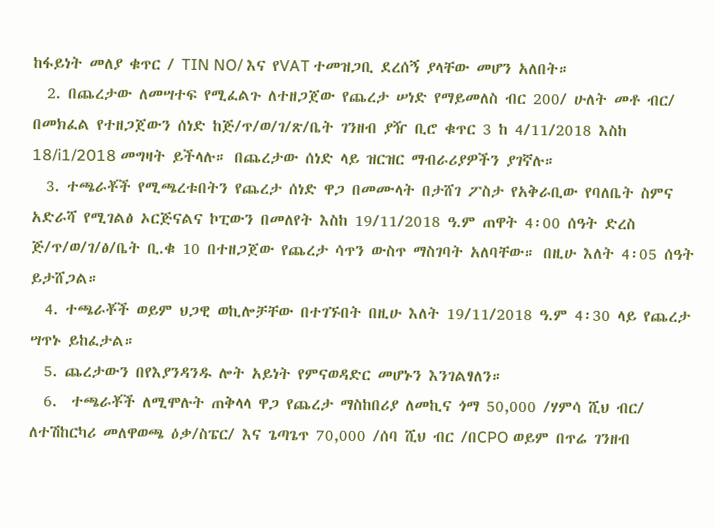ከፋይነት መለያ ቁጥር / TIN NO/ እና የVAT ተመዝጋቢ ደረሰኝ ያላቸው መሆን አለበት።
  2. በጨረታው ለመሣተፍ የሚፈልጉ ለተዘጋጀው የጨረታ ሠነድ የማይመለስ ብር 200/ ሁለት መቶ ብር/ በመክፈል የተዘጋጀውን ሰነድ ከጅ/ጥ/ወ/ገ/ጽ/ቤት ገንዘብ ያዥ ቢሮ ቁጥር 3 ከ 4/11/2018 እስከ 18/i1/2018 መግዛት ይችላሉ። በጨረታው ሰነድ ላይ ዝርዝር ማብራሪያዎችን ያገኛሉ።
  3. ተጫራቾች የሚጫረቱበትን የጨረታ ሰነድ ዋጋ በመሙላት በታሸገ ፖስታ የአቅራቢው የባለቤት ስምና አድራሻ የሚገልፅ ኦርጅናልና ኮፒውን በመለየት እስከ 19/11/2018 ዓ.ም ጠዋት 4፡00 ሰዓት ድረስ ጅ/ጥ/ወ/ገ/ፅ/ቤት ቢ.ቁ 10 በተዘጋጀው የጨረታ ሳጥን ውስጥ ማስገባት አለባቸው። በዚሁ እለት 4፡05 ሰዓት ይታሸጋል።
  4. ተጫራቾች ወይም ህጋዊ ወኪሎቻቸው በተገኙበት በዚሁ እለት 19/11/2018 ዓ.ም 4፡30 ላይ የጨረታ ሣጥኑ ይከፈታል።
  5. ጨረታውን በየእያንዳንዱ ሎት አይነት የምናወዳድር መሆኑን እንገልፃለን።
  6.  ተጫራቾች ለሚሞሉት ጠቅላላ ዋጋ የጨረታ ማስከበሪያ ለመኪና ጎማ 50,000 /ሃምሳ ሺህ ብር/ ለተሽከርካሪ መለዋወጫ ዕቃ/ስፔር/ እና ጌጣጌጥ 70,000 /ሰባ ሺህ ብር /በCPO ወይም በጥሬ ገንዘብ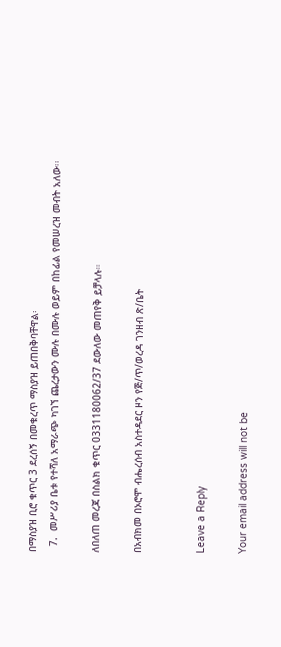በማስያዝ ቢሮ ቁጥር 3 ደረሰኝ በመቁረጥ ማስያዝ ይጠበቅባቸዋል፡
  7.  መሥሪያ ቤቱ የተሻለ አማራጭ ካገኘ ጨረታውን ሙሉ በሙሉ ወይም በከፊል የመሠረዝ መብት አለው፡፡

ለበለጠ መረጃ በስልክ ቁጥር 0331180062/37 ደውለው መጠየቅ ይቻላሉ።

በአብክመ በኦሮሞ ብሔረሰብ አስተዳደር ዞን የጅ/ጥ/ወረዳ ገንዘብ ጽ/ቤት


Leave a Reply

Your email address will not be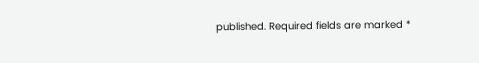published. Required fields are marked *